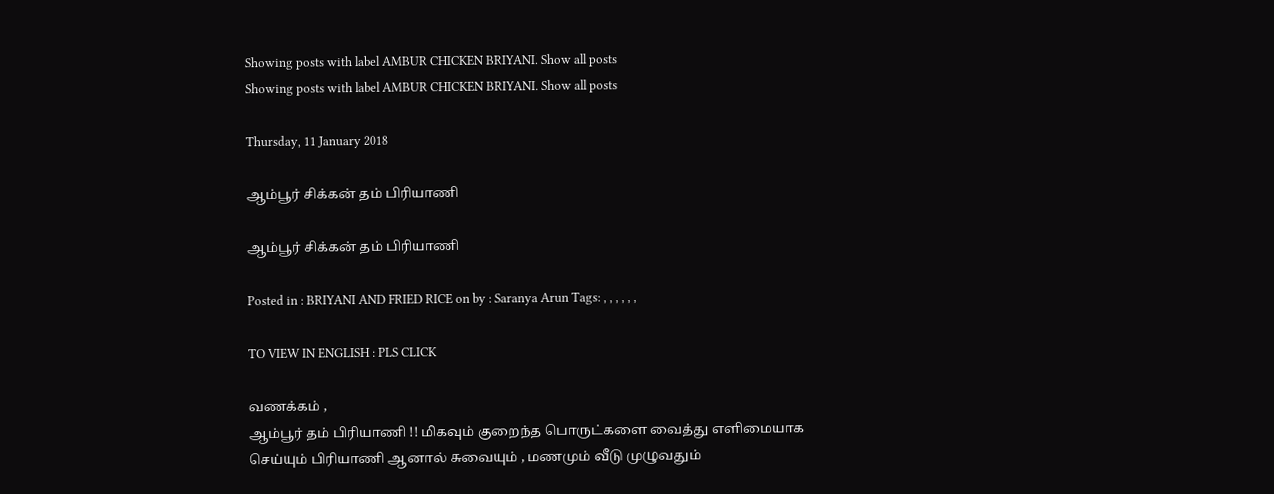Showing posts with label AMBUR CHICKEN BRIYANI. Show all posts
Showing posts with label AMBUR CHICKEN BRIYANI. Show all posts

Thursday, 11 January 2018

ஆம்பூர் சிக்கன் தம் பிரியாணி

ஆம்பூர் சிக்கன் தம் பிரியாணி

Posted in : BRIYANI AND FRIED RICE on by : Saranya Arun Tags: , , , , , ,

TO VIEW IN ENGLISH : PLS CLICK

வணக்கம் ,
ஆம்பூர் தம் பிரியாணி !! மிகவும் குறைந்த பொருட்களை வைத்து எளிமையாக செய்யும் பிரியாணி ஆனால் சுவையும் , மணமும் வீடு முழுவதும்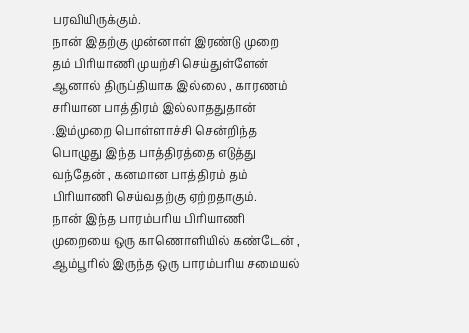பரவியிருக்கும்.
நான் இதற்கு முன்னாள் இரண்டு முறை தம் பிரியாணி முயற்சி செய்துள்ளேன் ஆனால் திருப்தியாக இல்லை , காரணம் சரியான பாத்திரம் இல்லாததுதான் .இம்முறை பொள்ளாச்சி சென்றிந்த பொழுது இந்த பாத்திரத்தை எடுத்து வந்தேன் , கனமான பாத்திரம் தம் பிரியாணி செய்வதற்கு ஏற்றதாகும்.
நான் இந்த பாரம்பரிய பிரியாணி முறையை ஒரு காணொளியில் கண்டேன் , ஆம்பூரில் இருந்த ஒரு பாரம்பரிய சமையல்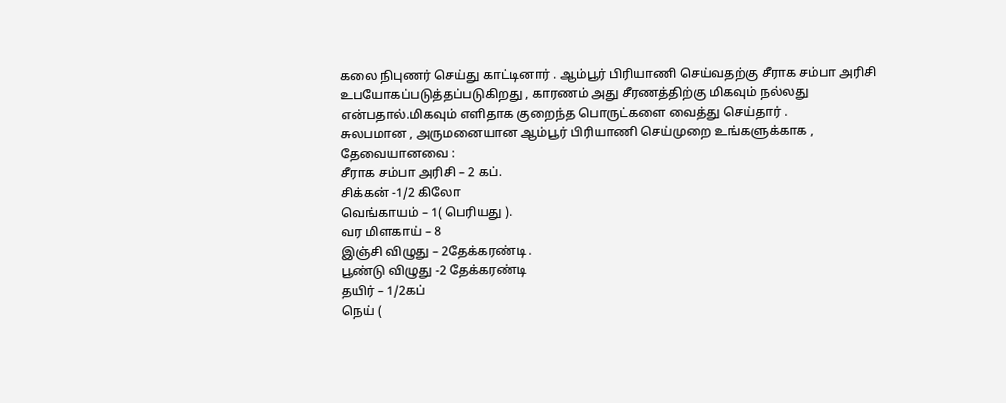கலை நிபுணர் செய்து காட்டினார் . ஆம்பூர் பிரியாணி செய்வதற்கு சீராக சம்பா அரிசி உபயோகப்படுத்தப்படுகிறது , காரணம் அது சீரணத்திற்கு மிகவும் நல்லது என்பதால்.மிகவும் எளிதாக குறைந்த பொருட்களை வைத்து செய்தார் .
சுலபமான , அருமனையான ஆம்பூர் பிரியாணி செய்முறை உங்களுக்காக ,
தேவையானவை :
சீராக சம்பா அரிசி – 2 கப்.
சிக்கன் -1/2 கிலோ
வெங்காயம் – 1( பெரியது ).
வர மிளகாய் – 8
இஞ்சி விழுது – 2தேக்கரண்டி .
பூண்டு விழுது -2 தேக்கரண்டி
தயிர் – 1/2கப்
நெய் (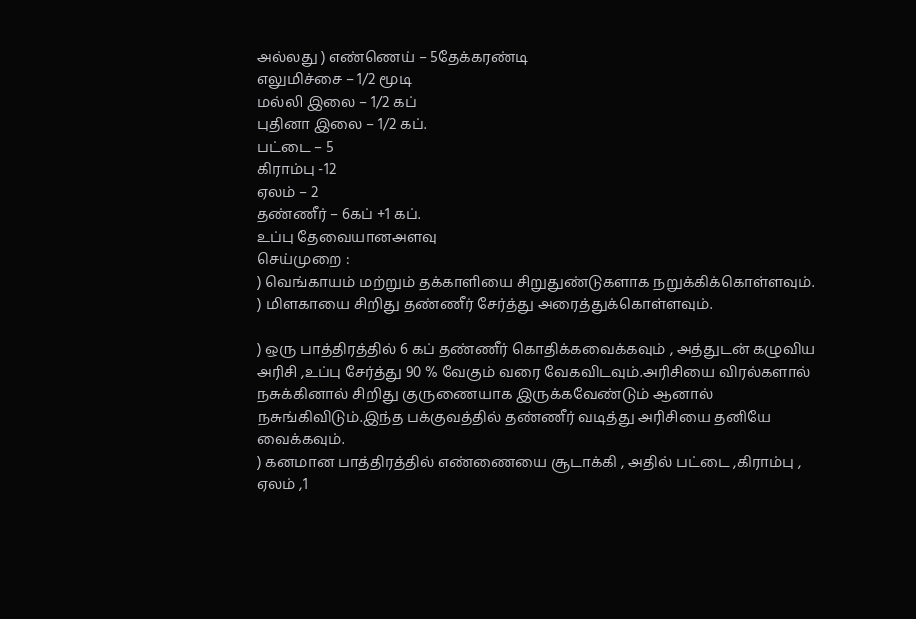அல்லது ) எண்ணெய் – 5தேக்கரண்டி
எலுமிச்சை – 1/2 மூடி
மல்லி இலை – 1/2 கப்
புதினா இலை – 1/2 கப்.
பட்டை – 5
கிராம்பு -12
ஏலம் – 2
தண்ணீர் – 6கப் +1 கப்.
உப்பு தேவையானஅளவு
செய்முறை :
) வெங்காயம் மற்றும் தக்காளியை சிறுதுண்டுகளாக நறுக்கிக்கொள்ளவும்.
) மிளகாயை சிறிது தண்ணீர் சேர்த்து அரைத்துக்கொள்ளவும்.

) ஒரு பாத்திரத்தில் 6 கப் தண்ணீர் கொதிக்கவைக்கவும் , அத்துடன் கழுவிய அரிசி ,உப்பு சேர்த்து 90 % வேகும் வரை வேகவிடவும்.அரிசியை விரல்களால் நசுக்கினால் சிறிது குருணையாக இருக்கவேண்டும் ஆனால் நசுங்கிவிடும்.இந்த பக்குவத்தில் தண்ணீர் வடித்து அரிசியை தனியே வைக்கவும்.
) கனமான பாத்திரத்தில் எண்ணையை சூடாக்கி , அதில் பட்டை ,கிராம்பு , ஏலம் ,1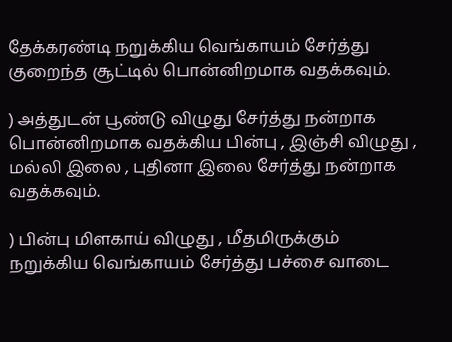தேக்கரண்டி நறுக்கிய வெங்காயம் சேர்த்து குறைந்த சூட்டில் பொன்னிறமாக வதக்கவும்.

) அத்துடன் பூண்டு விழுது சேர்த்து நன்றாக பொன்னிறமாக வதக்கிய பின்பு , இஞ்சி விழுது , மல்லி இலை , புதினா இலை சேர்த்து நன்றாக வதக்கவும்.

) பின்பு மிளகாய் விழுது , மீதமிருக்கும் நறுக்கிய வெங்காயம் சேர்த்து பச்சை வாடை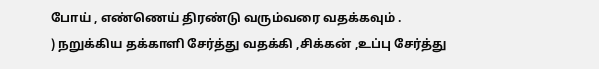போய் , எண்ணெய் திரண்டு வரும்வரை வதக்கவும் .
) நறுக்கிய தக்காளி சேர்த்து வதக்கி ,சிக்கன் ,உப்பு சேர்த்து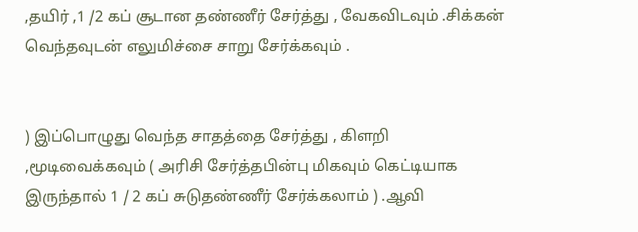,தயிர் ,1 /2 கப் சூடான தண்ணீர் சேர்த்து , வேகவிடவும் .சிக்கன் வெந்தவுடன் எலுமிச்சை சாறு சேர்க்கவும் .


) இப்பொழுது வெந்த சாதத்தை சேர்த்து , கிளறி ,மூடிவைக்கவும் ( அரிசி சேர்த்தபின்பு மிகவும் கெட்டியாக இருந்தால் 1 / 2 கப் சுடுதண்ணீர் சேர்க்கலாம் ) .ஆவி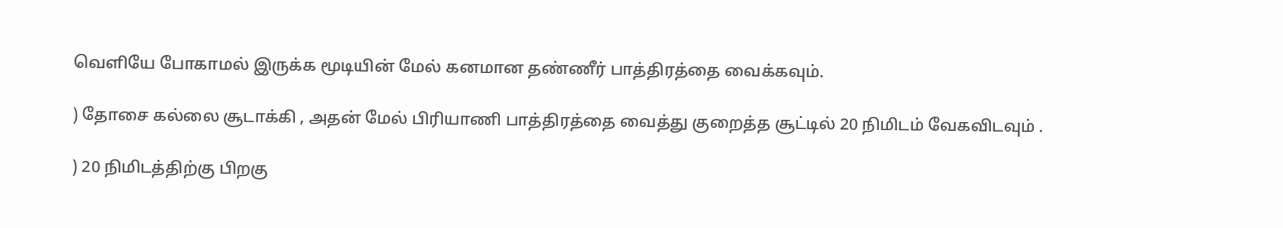வெளியே போகாமல் இருக்க மூடியின் மேல் கனமான தண்ணீர் பாத்திரத்தை வைக்கவும்.

) தோசை கல்லை சூடாக்கி , அதன் மேல் பிரியாணி பாத்திரத்தை வைத்து குறைத்த சூட்டில் 20 நிமிடம் வேகவிடவும் .

) 20 நிமிடத்திற்கு பிறகு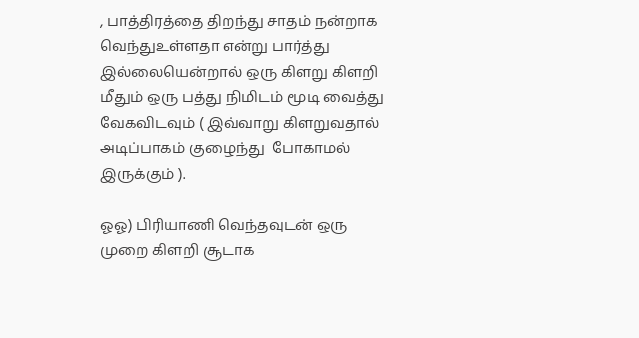, பாத்திரத்தை திறந்து சாதம் நன்றாக வெந்துஉள்ளதா என்று பார்த்து இல்லையென்றால் ஒரு கிளறு கிளறி மீதும் ஒரு பத்து நிமிடம் மூடி வைத்து வேகவிடவும் ( இவ்வாறு கிளறுவதால் அடிப்பாகம் குழைந்து  போகாமல் இருக்கும் ).

ஓஓ) பிரியாணி வெந்தவுடன் ஒரு முறை கிளறி சூடாக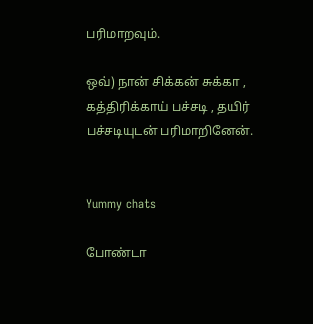பரிமாறவும்.

ஒவ்) நான் சிக்கன் சுக்கா , கத்திரிக்காய் பச்சடி , தயிர் பச்சடியுடன் பரிமாறினேன்.


Yummy chats

போண்டா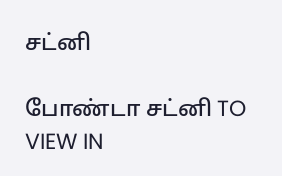சட்னி

போண்டா சட்னி TO VIEW IN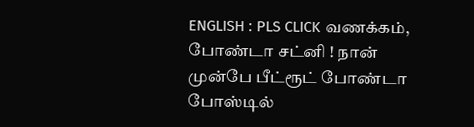ENGLISH : PLS CLICK வணக்கம், போண்டா சட்னி ! நான் முன்பே பீட்ரூட் போண்டா போஸ்டில்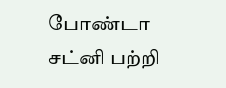போண்டா சட்னி பற்றி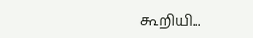கூறியி...